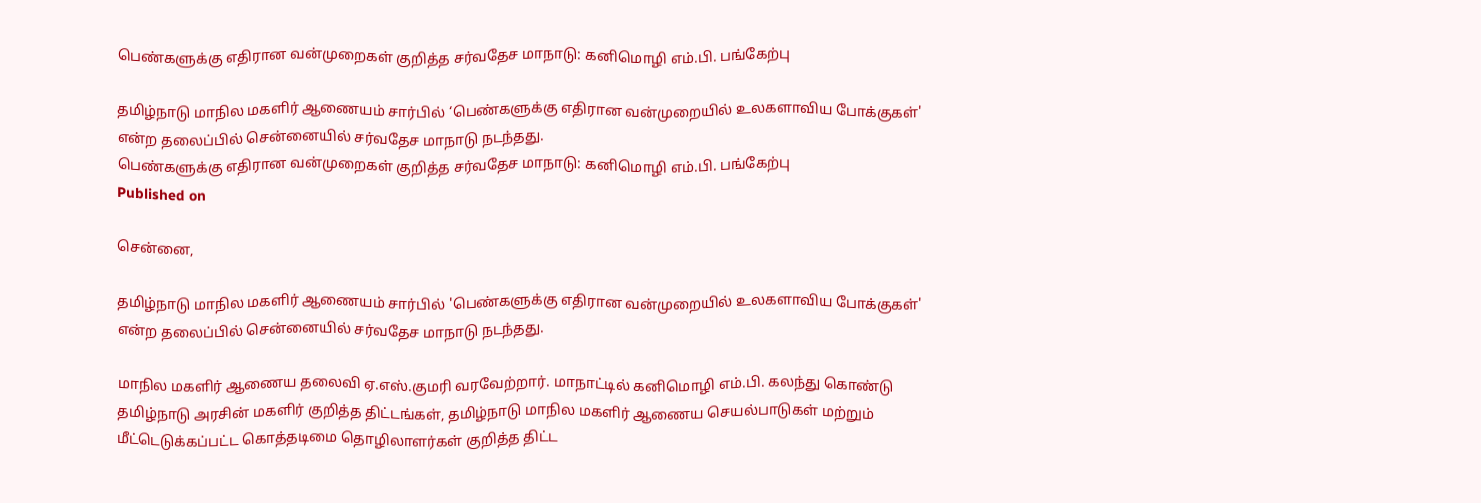பெண்களுக்கு எதிரான வன்முறைகள் குறித்த சர்வதேச மாநாடு: கனிமொழி எம்.பி. பங்கேற்பு

தமிழ்நாடு மாநில மகளிர் ஆணையம் சார்பில் ‘பெண்களுக்கு எதிரான வன்முறையில் உலகளாவிய போக்குகள்' என்ற தலைப்பில் சென்னையில் சர்வதேச மாநாடு நடந்தது.
பெண்களுக்கு எதிரான வன்முறைகள் குறித்த சர்வதேச மாநாடு: கனிமொழி எம்.பி. பங்கேற்பு
Published on

சென்னை,

தமிழ்நாடு மாநில மகளிர் ஆணையம் சார்பில் 'பெண்களுக்கு எதிரான வன்முறையில் உலகளாவிய போக்குகள்' என்ற தலைப்பில் சென்னையில் சர்வதேச மாநாடு நடந்தது.

மாநில மகளிர் ஆணைய தலைவி ஏ.எஸ்.குமரி வரவேற்றார். மாநாட்டில் கனிமொழி எம்.பி. கலந்து கொண்டு தமிழ்நாடு அரசின் மகளிர் குறித்த திட்டங்கள், தமிழ்நாடு மாநில மகளிர் ஆணைய செயல்பாடுகள் மற்றும் மீட்டெடுக்கப்பட்ட கொத்தடிமை தொழிலாளர்கள் குறித்த திட்ட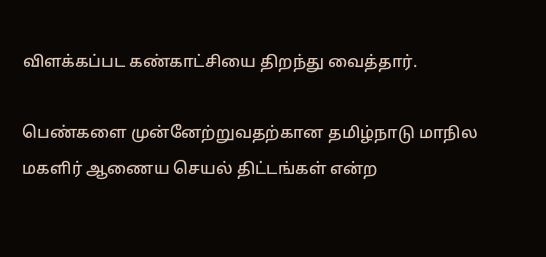விளக்கப்பட கண்காட்சியை திறந்து வைத்தார்.

பெண்களை முன்னேற்றுவதற்கான தமிழ்நாடு மாநில மகளிர் ஆணைய செயல் திட்டங்கள் என்ற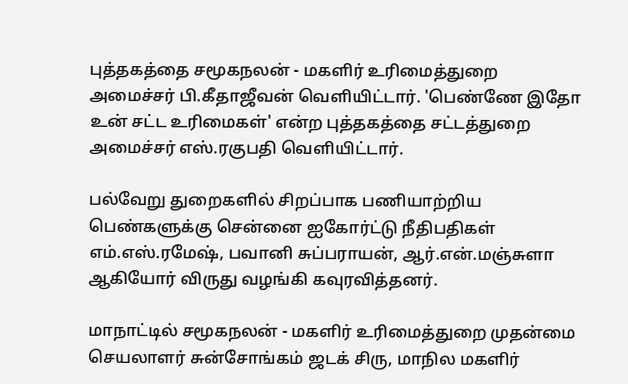புத்தகத்தை சமூகநலன் - மகளிர் உரிமைத்துறை அமைச்சர் பி.கீதாஜீவன் வெளியிட்டார். 'பெண்ணே இதோ உன் சட்ட உரிமைகள்' என்ற புத்தகத்தை சட்டத்துறை அமைச்சர் எஸ்.ரகுபதி வெளியிட்டார்.

பல்வேறு துறைகளில் சிறப்பாக பணியாற்றிய பெண்களுக்கு சென்னை ஐகோர்ட்டு நீதிபதிகள் எம்.எஸ்.ரமேஷ், பவானி சுப்பராயன், ஆர்.என்.மஞ்சுளா ஆகியோர் விருது வழங்கி கவுரவித்தனர்.

மாநாட்டில் சமூகநலன் - மகளிர் உரிமைத்துறை முதன்மை செயலாளர் சுன்சோங்கம் ஜடக் சிரு, மாநில மகளிர்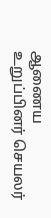ஆணைய உறுப்பினர் செயலர்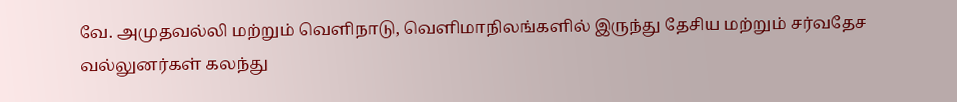வே. அமுதவல்லி மற்றும் வெளிநாடு, வெளிமாநிலங்களில் இருந்து தேசிய மற்றும் சர்வதேச வல்லுனர்கள் கலந்து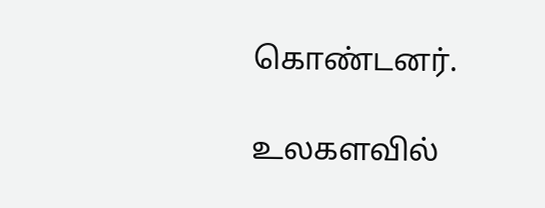கொண்டனர்.

உலகளவில்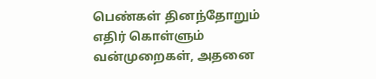பெண்கள் தினந்தோறும் எதிர் கொள்ளும் வன்முறைகள், அதனை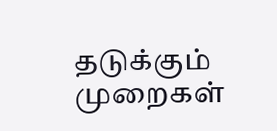தடுக்கும் முறைகள்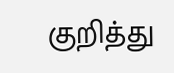குறித்து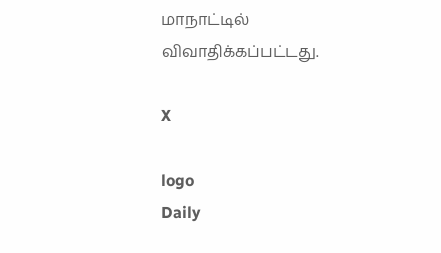மாநாட்டில் விவாதிக்கப்பட்டது.

X

logo
Daily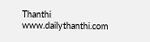Thanthi
www.dailythanthi.com